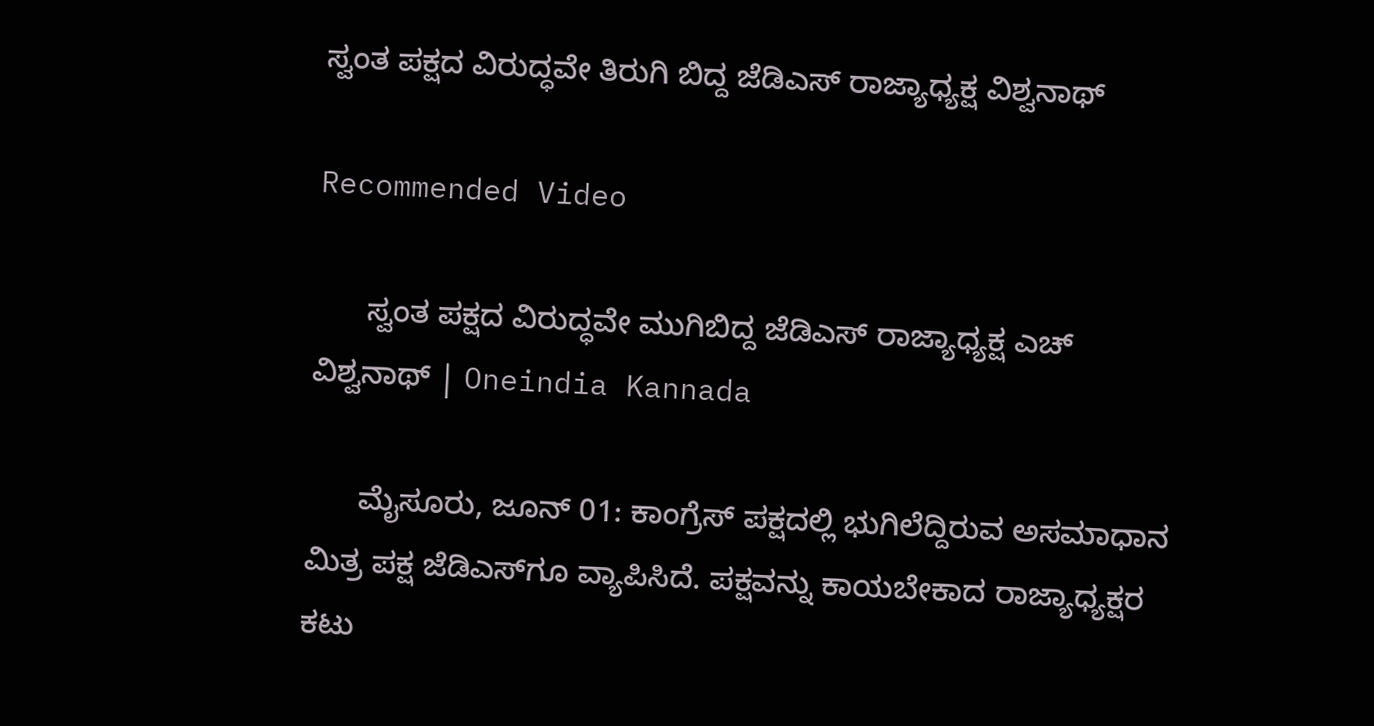ಸ್ವಂತ ಪಕ್ಷದ ವಿರುದ್ಧವೇ ತಿರುಗಿ ಬಿದ್ದ ಜೆಡಿಎಸ್ ರಾಜ್ಯಾಧ್ಯಕ್ಷ ವಿಶ್ವನಾಥ್‌

Recommended Video

      ಸ್ವಂತ ಪಕ್ಷದ ವಿರುದ್ಧವೇ ಮುಗಿಬಿದ್ದ ಜೆಡಿಎಸ್ ರಾಜ್ಯಾಧ್ಯಕ್ಷ ಎಚ್ ವಿಶ್ವನಾಥ್ | Oneindia Kannada

      ಮೈಸೂರು, ಜೂನ್ 01: ಕಾಂಗ್ರೆಸ್‌ ಪಕ್ಷದಲ್ಲಿ ಭುಗಿಲೆದ್ದಿರುವ ಅಸಮಾಧಾನ ಮಿತ್ರ ಪಕ್ಷ ಜೆಡಿಎಸ್‌ಗೂ ವ್ಯಾಪಿಸಿದೆ. ಪಕ್ಷವನ್ನು ಕಾಯಬೇಕಾದ ರಾಜ್ಯಾಧ್ಯಕ್ಷರ ಕಟು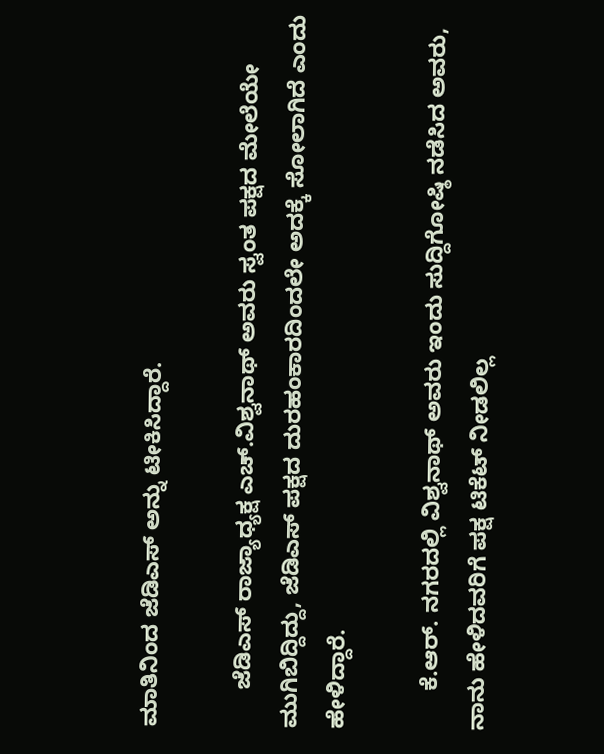ಮಾತಿನಿಂದ ಜೆಡಿಎಸ್‌ ಅನ್ನು ಟೀಕಿಸಿದ್ದಾರೆ.

      ಜೆಡಿಎಸ್ ರಾಜ್ಯಾಧ್ಯಕ್ಷ ಎಚ್.ವಿಶ್ವನಾಥ್ ಅವರು ಸ್ವಂತ ಪಕ್ಷದ ಮೇಲೆಯೇ ಮುಗಿಬಿದ್ದಿದ್ದು, ಜೆಡಿಎಸ್ ಪಕ್ಷದ ದುರಹಂಕಾರದಿಂದಲೇ ಅದಕ್ಕೆ ಸೋಲಾಗಿದೆ ಎಂದು ಹೇಳಿದ್ದಾರೆ.

      ಕೆ.ಆರ್. ನಗರದಲ್ಲಿ ವಿಶ್ವನಾಥ್ ಅವರು ಇಂದು ಸುದ್ದಿಗೋಷ್ಠಿ ನಡೆಸಿದ ಅವರು, ನಾನು ಹೇಳಿದವರಿಗೆ ಪಕ್ಷ ಟಿಕೆಟ್ ನೀಡಲಿಲ್ಲ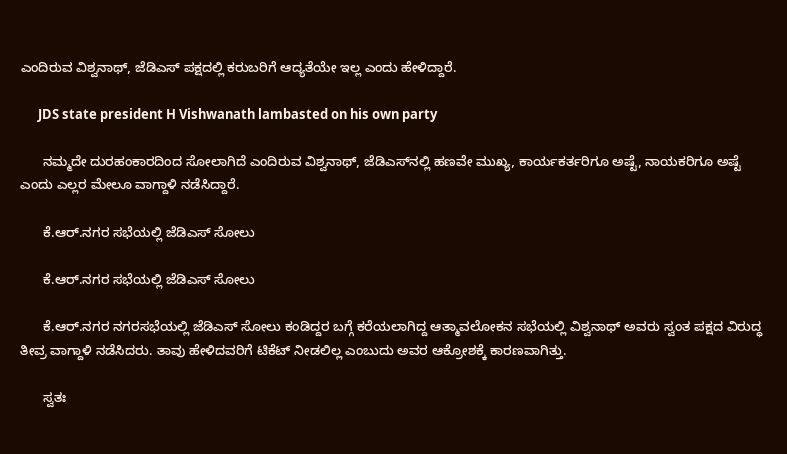ಎಂದಿರುವ ವಿಶ್ವನಾಥ್, ಜೆಡಿಎಸ್ ಪಕ್ಷದಲ್ಲಿ ಕರುಬರಿಗೆ ಆದ್ಯತೆಯೇ ಇಲ್ಲ ಎಂದು ಹೇಳಿದ್ದಾರೆ.

      JDS state president H Vishwanath lambasted on his own party

      ನಮ್ಮದೇ ದುರಹಂಕಾರದಿಂದ ಸೋಲಾಗಿದೆ ಎಂದಿರುವ ವಿಶ್ವನಾಥ್, ಜೆಡಿಎಸ್‌ನಲ್ಲಿ ಹಣವೇ ಮುಖ್ಯ, ಕಾರ್ಯಕರ್ತರಿಗೂ ಅಷ್ಟೆ, ನಾಯಕರಿಗೂ ಅಷ್ಟೆ ಎಂದು ಎಲ್ಲರ ಮೇಲೂ ವಾಗ್ದಾಳಿ ನಡೆಸಿದ್ದಾರೆ.

      ಕೆ.ಆರ್.ನಗರ ಸಭೆಯಲ್ಲಿ ಜೆಡಿಎಸ್ ಸೋಲು

      ಕೆ.ಆರ್.ನಗರ ಸಭೆಯಲ್ಲಿ ಜೆಡಿಎಸ್ ಸೋಲು

      ಕೆ.ಆರ್.ನಗರ ನಗರಸಭೆಯಲ್ಲಿ ಜೆಡಿಎಸ್ ಸೋಲು ಕಂಡಿದ್ದರ ಬಗ್ಗೆ ಕರೆಯಲಾಗಿದ್ದ ಆತ್ಮಾವಲೋಕನ ಸಭೆಯಲ್ಲಿ ವಿಶ್ವನಾಥ್ ಅವರು ಸ್ವಂತ ಪಕ್ಷದ ವಿರುದ್ಧ ತೀವ್ರ ವಾಗ್ದಾಳಿ ನಡೆಸಿದರು. ತಾವು ಹೇಳಿದವರಿಗೆ ಟಿಕೆಟ್ ನೀಡಲಿಲ್ಲ ಎಂಬುದು ಅವರ ಆಕ್ರೋಶಕ್ಕೆ ಕಾರಣವಾಗಿತ್ತು.

      ಸ್ವತಃ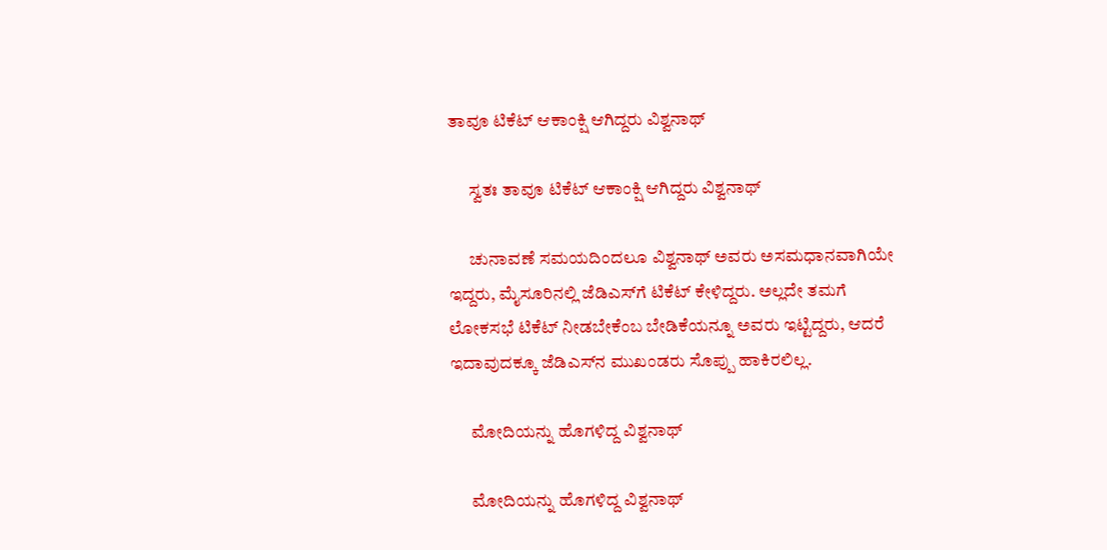ತಾವೂ ಟಿಕೆಟ್ ಆಕಾಂಕ್ಷಿ ಆಗಿದ್ದರು ವಿಶ್ವನಾಥ್‌

      ಸ್ವತಃ ತಾವೂ ಟಿಕೆಟ್ ಆಕಾಂಕ್ಷಿ ಆಗಿದ್ದರು ವಿಶ್ವನಾಥ್‌

      ಚುನಾವಣೆ ಸಮಯದಿಂದಲೂ ವಿಶ್ವನಾಥ್ ಅವರು ಅಸಮಧಾನವಾಗಿಯೇ ಇದ್ದರು, ಮೈಸೂರಿನಲ್ಲಿ ಜೆಡಿಎಸ್‌ಗೆ ಟಿಕೆಟ್ ಕೇಳಿದ್ದರು. ಅಲ್ಲದೇ ತಮಗೆ ಲೋಕಸಭೆ ಟಿಕೆಟ್ ನೀಡಬೇಕೆಂಬ ಬೇಡಿಕೆಯನ್ನೂ ಅವರು ಇಟ್ಟಿದ್ದರು, ಆದರೆ ಇದಾವುದಕ್ಕೂ ಜೆಡಿಎಸ್‌ನ ಮುಖಂಡರು ಸೊಪ್ಪು ಹಾಕಿರಲಿಲ್ಲ.

      ಮೋದಿಯನ್ನು ಹೊಗಳಿದ್ದ ವಿಶ್ವನಾಥ್‌

      ಮೋದಿಯನ್ನು ಹೊಗಳಿದ್ದ ವಿಶ್ವನಾಥ್‌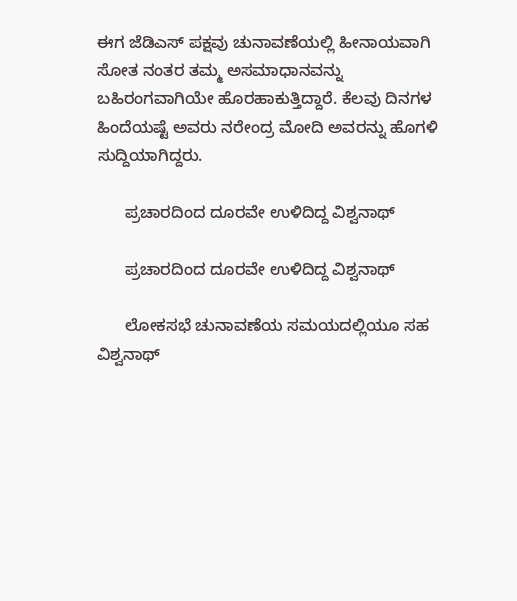ಈಗ ಜೆಡಿಎಸ್ ಪಕ್ಷವು ಚುನಾವಣೆಯಲ್ಲಿ ಹೀನಾಯವಾಗಿ ಸೋತ ನಂತರ ತಮ್ಮ ಅಸಮಾಧಾನವನ್ನು ಬಹಿರಂಗವಾಗಿಯೇ ಹೊರಹಾಕುತ್ತಿದ್ದಾರೆ. ಕೆಲವು ದಿನಗಳ ಹಿಂದೆಯಷ್ಟೆ ಅವರು ನರೇಂದ್ರ ಮೋದಿ ಅವರನ್ನು ಹೊಗಳಿ ಸುದ್ದಿಯಾಗಿದ್ದರು.

      ಪ್ರಚಾರದಿಂದ ದೂರವೇ ಉಳಿದಿದ್ದ ವಿಶ್ವನಾಥ್‌

      ಪ್ರಚಾರದಿಂದ ದೂರವೇ ಉಳಿದಿದ್ದ ವಿಶ್ವನಾಥ್‌

      ಲೋಕಸಭೆ ಚುನಾವಣೆಯ ಸಮಯದಲ್ಲಿಯೂ ಸಹ ವಿಶ್ವನಾಥ್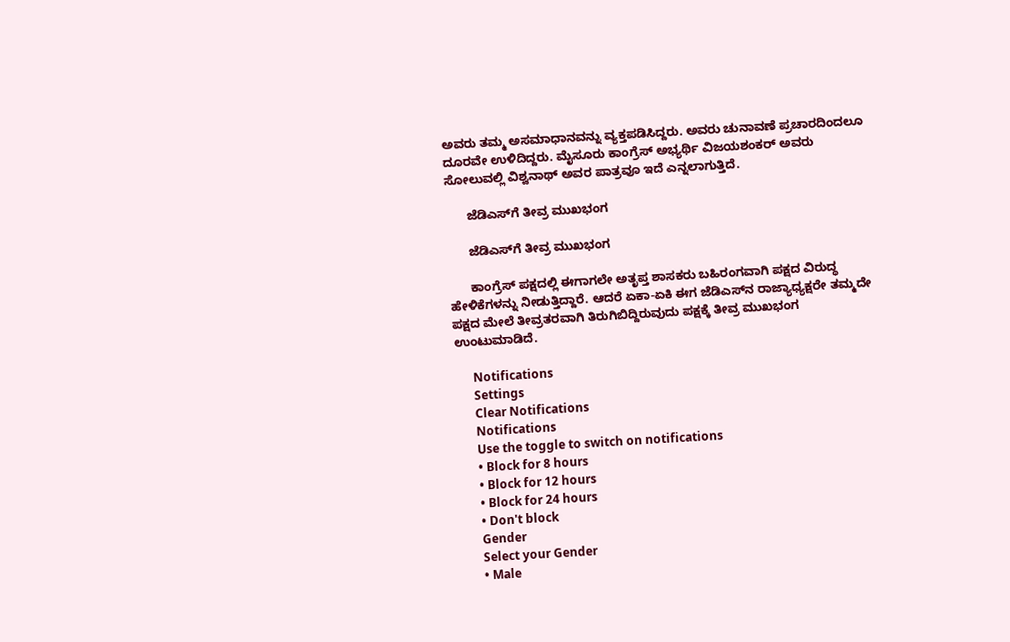ಅವರು ತಮ್ಮ ಅಸಮಾಧಾನವನ್ನು ವ್ಯಕ್ತಪಡಿಸಿದ್ದರು. ಅವರು ಚುನಾವಣೆ ಪ್ರಚಾರದಿಂದಲೂ ದೂರವೇ ಉಳಿದಿದ್ದರು. ಮೈಸೂರು ಕಾಂಗ್ರೆಸ್ ಅಭ್ಯರ್ಥಿ ವಿಜಯಶಂಕರ್ ಅವರು ಸೋಲುವಲ್ಲಿ ವಿಶ್ವನಾಥ್ ಅವರ ಪಾತ್ರವೂ ಇದೆ ಎನ್ನಲಾಗುತ್ತಿದೆ.

      ಜೆಡಿಎಸ್‌ಗೆ ತೀವ್ರ ಮುಖಭಂಗ

      ಜೆಡಿಎಸ್‌ಗೆ ತೀವ್ರ ಮುಖಭಂಗ

      ಕಾಂಗ್ರೆಸ್ ಪಕ್ಷದಲ್ಲಿ ಈಗಾಗಲೇ ಅತೃಪ್ತ ಶಾಸಕರು ಬಹಿರಂಗವಾಗಿ ಪಕ್ಷದ ವಿರುದ್ಧ ಹೇಳಿಕೆಗಳನ್ನು ನೀಡುತ್ತಿದ್ದಾರೆ. ಆದರೆ ಏಕಾ-ಏಕಿ ಈಗ ಜೆಡಿಎಸ್‌ನ ರಾಜ್ಯಾಧ್ಯಕ್ಷರೇ ತಮ್ಮದೇ ಪಕ್ಷದ ಮೇಲೆ ತೀವ್ರತರವಾಗಿ ತಿರುಗಿಬಿದ್ದಿರುವುದು ಪಕ್ಷಕ್ಕೆ ತೀವ್ರ ಮುಖಭಂಗ ಉಂಟುಮಾಡಿದೆ.

      Notifications
      Settings
      Clear Notifications
      Notifications
      Use the toggle to switch on notifications
      • Block for 8 hours
      • Block for 12 hours
      • Block for 24 hours
      • Don't block
      Gender
      Select your Gender
      • Male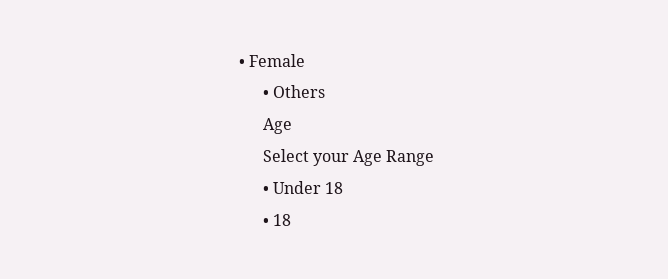• Female
      • Others
      Age
      Select your Age Range
      • Under 18
      • 18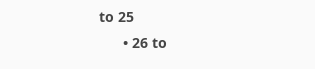to 25
      • 26 to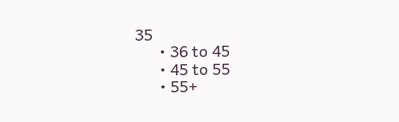35
      • 36 to 45
      • 45 to 55
      • 55+